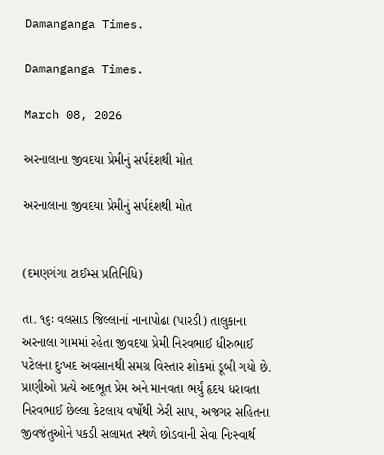Damanganga Times.

Damanganga Times.

March 08, 2026

અરનાલાના જીવદયા પ્રેમીનું સર્પદંશથી મોત

અરનાલાના જીવદયા પ્રેમીનું સર્પદંશથી મોત


(દમણગંગા ટાઈમ્સ પ્રતિનિધિ)

તા. ૧૬ઃ વલસાડ જિલ્લાનાં નાનાપોઢા (પારડી) તાલુકાના અરનાલા ગામમાં રહેતા જીવદયા પ્રેમી નિરવભાઈ ધીરુભાઈ પટેલના દુઃખદ અવસાનથી સમગ્ર વિસ્તાર શોકમાં ડૂબી ગયો છે. પ્રાણીઓ પ્રત્યે અદભૂત પ્રેમ અને માનવતા ભર્યું હૃદય ધરાવતા નિરવભાઈ છેલ્લા કેટલાય વર્ષોથી ઝેરી સાપ, અજગર સહિતના જીવજંતુઓને પકડી સલામત સ્થળે છોડવાની સેવા નિઃસ્વાર્થ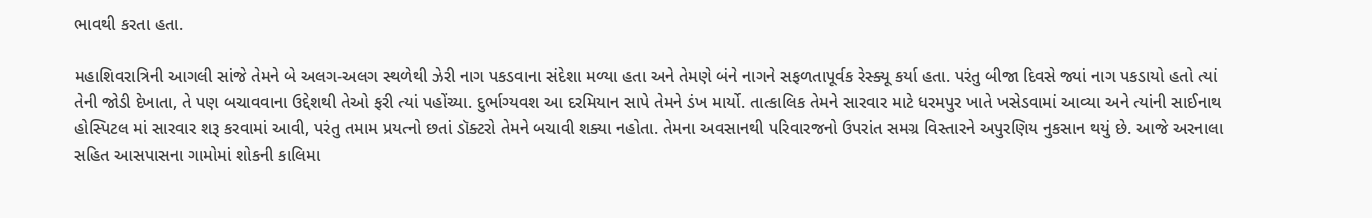ભાવથી કરતા હતા.

મહાશિવરાત્રિની આગલી સાંજે તેમને બે અલગ-અલગ સ્થળેથી ઝેરી નાગ પકડવાના સંદેશા મળ્યા હતા અને તેમણે બંને નાગને સફળતાપૂર્વક રેસ્ક્યૂ કર્યા હતા. પરંતુ બીજા દિવસે જ્યાં નાગ પકડાયો હતો ત્યાં તેની જોડી દેખાતા, તે પણ બચાવવાના ઉદ્દેશથી તેઓ ફરી ત્યાં પહોંચ્યા. દુર્ભાગ્યવશ આ દરમિયાન સાપે તેમને ડંખ માર્યો. તાત્કાલિક તેમને સારવાર માટે ધરમપુર ખાતે ખસેડવામાં આવ્યા અને ત્યાંની સાઈનાથ હોસ્પિટલ માં સારવાર શરૂ કરવામાં આવી, પરંતુ તમામ પ્રયત્નો છતાં ડૉક્ટરો તેમને બચાવી શક્યા નહોતા. તેમના અવસાનથી પરિવારજનો ઉપરાંત સમગ્ર વિસ્તારને અપુરણિય નુકસાન થયું છે. આજે અરનાલા સહિત આસપાસના ગામોમાં શોકની કાલિમા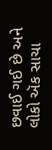છવાઈ ગઈ છે અને લોકો ઍક સાચા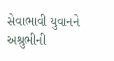સેવાભાવી યુવાનને અશ્રુભીની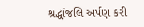શ્રદ્ધાંજલિ અર્પણ કરી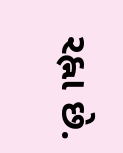રહ્ના છે.